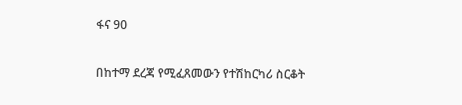ፋና 90

በከተማ ደረጃ የሚፈጸመውን የተሽከርካሪ ስርቆት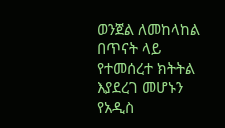ወንጀል ለመከላከል በጥናት ላይ የተመሰረተ ክትትል እያደረገ መሆኑን የአዲስ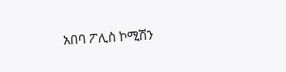አበባ ፖሊስ ኮሚሽን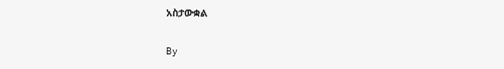አስታውቋል

By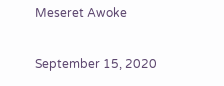Meseret Awoke

September 15, 2020